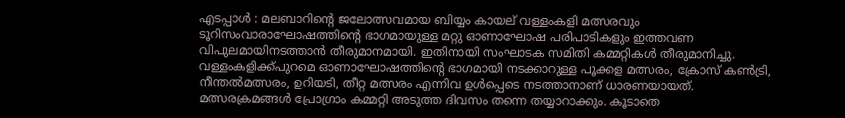എടപ്പാൾ : മലബാറിന്റെ ജലോത്സവമായ ബിയ്യം കായല് വള്ളംകളി മത്സരവും ടൂറിസംവാരാഘോഷത്തിൻ്റെ ഭാഗമായുള്ള മറ്റു ഓണാഘോഷ പരിപാടികളും ഇത്തവണ വിപുലമായിനടത്താൻ തീരുമാനമായി. ഇതിനായി സംഘാടക സമിതി കമ്മറ്റികൾ തീരുമാനിച്ചു. വള്ളംകളിക്ക്പുറമെ ഓണാഘോഷത്തിൻ്റെ ഭാഗമായി നടക്കാറുള്ള പൂക്കള മത്സരം, ക്രോസ് കൺട്രി, നീന്തൽമത്സരം, ഉറിയടി, തീറ്റ മത്സരം എന്നിവ ഉൾപ്പെടെ നടത്താനാണ് ധാരണയായത്.
മത്സരക്രമങ്ങൾ പ്രോഗ്രാം കമ്മറ്റി അടുത്ത ദിവസം തന്നെ തയ്യാറാക്കും. കൂടാതെ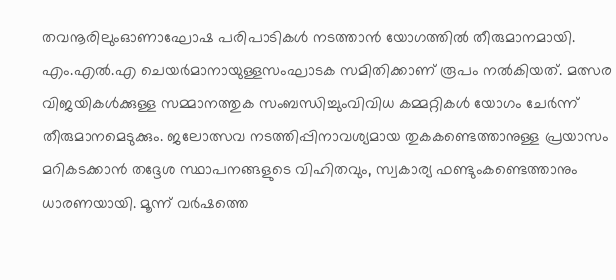തവനൂരിലുംഓണാഘോഷ പരിപാടികൾ നടത്താൻ യോഗത്തിൽ തീരുമാനമായി. എം.എൽ.എ ചെയർമാനായുള്ളസംഘാടക സമിതിക്കാണ് രൂപം നൽകിയത്. മത്സര വിജയികൾക്കുള്ള സമ്മാനത്തുക സംബന്ധിച്ചുംവിവിധ കമ്മറ്റികൾ യോഗം ചേർന്ന് തീരുമാനമെടുക്കും. ജലോത്സവ നടത്തിപ്പിനാവശ്യമായ തുകകണ്ടെത്താനുള്ള പ്രയാസം മറികടക്കാൻ തദ്ദേശ സ്ഥാപനങ്ങളുടെ വിഹിതവും, സ്വകാര്യ ഫണ്ടുംകണ്ടെത്താനും ധാരണയായി. മൂന്ന് വർഷത്തെ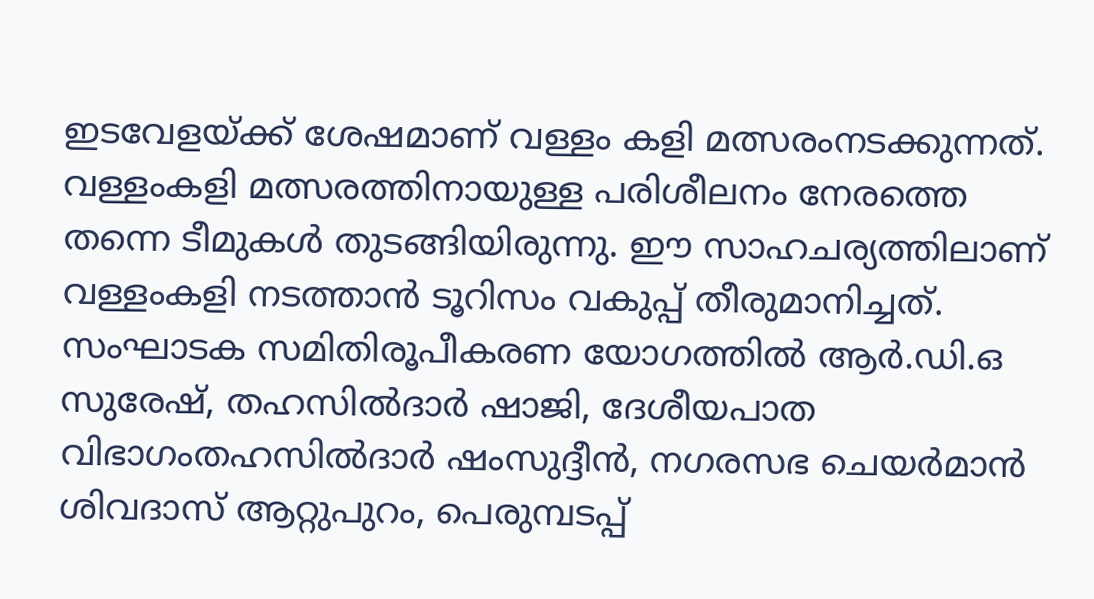ഇടവേളയ്ക്ക് ശേഷമാണ് വള്ളം കളി മത്സരംനടക്കുന്നത്. വള്ളംകളി മത്സരത്തിനായുള്ള പരിശീലനം നേരത്തെ തന്നെ ടീമുകൾ തുടങ്ങിയിരുന്നു. ഈ സാഹചര്യത്തിലാണ് വള്ളംകളി നടത്താൻ ടൂറിസം വകുപ്പ് തീരുമാനിച്ചത്. സംഘാടക സമിതിരൂപീകരണ യോഗത്തിൽ ആർ.ഡി.ഒ സുരേഷ്, തഹസിൽദാർ ഷാജി, ദേശീയപാത വിഭാഗംതഹസിൽദാർ ഷംസുദ്ദീൻ, നഗരസഭ ചെയർമാൻ ശിവദാസ് ആറ്റുപുറം, പെരുമ്പടപ്പ്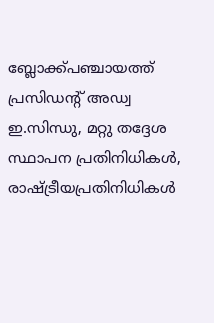ബ്ലോക്ക്പഞ്ചായത്ത് പ്രസിഡൻ്റ് അഡ്വ ഇ.സിന്ധു, മറ്റു തദ്ദേശ സ്ഥാപന പ്രതിനിധികൾ, രാഷ്ട്രീയപ്രതിനിധികൾ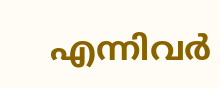എന്നിവർ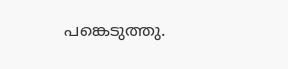പങ്കെടുത്തു.